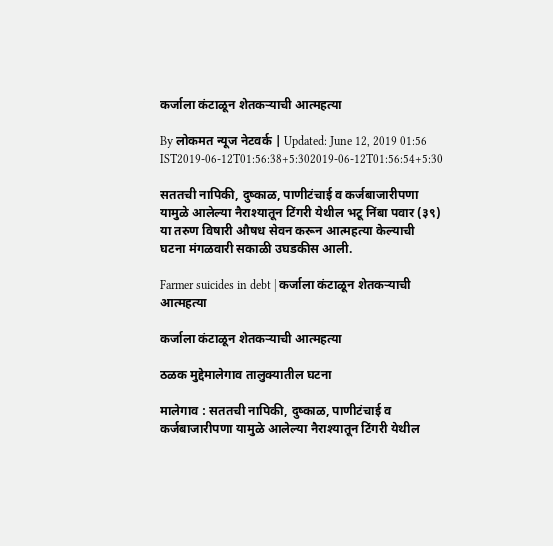कर्जाला कंटाळून शेतकऱ्याची आत्महत्या

By लोकमत न्यूज नेटवर्क | Updated: June 12, 2019 01:56 IST2019-06-12T01:56:38+5:302019-06-12T01:56:54+5:30

सततची नापिकी, दुष्काळ, पाणीटंचाई व कर्जबाजारीपणा यामुळे आलेल्या नैराश्यातून टिंगरी येथील भटू निंबा पवार (३९) या तरुण विषारी औषध सेवन करून आत्महत्या केल्याची घटना मंगळवारी सकाळी उघडकीस आली.

Farmer suicides in debt | कर्जाला कंटाळून शेतकऱ्याची आत्महत्या

कर्जाला कंटाळून शेतकऱ्याची आत्महत्या

ठळक मुद्देमालेगाव तालुक्यातील घटना

मालेगाव : सततची नापिकी, दुष्काळ, पाणीटंचाई व कर्जबाजारीपणा यामुळे आलेल्या नैराश्यातून टिंगरी येथील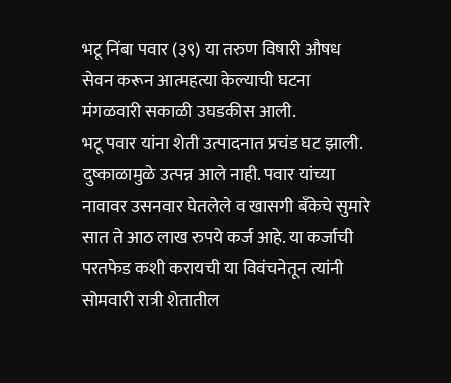भटू निंबा पवार (३९) या तरुण विषारी औषध सेवन करून आत्महत्या केल्याची घटना मंगळवारी सकाळी उघडकीस आली.
भटू पवार यांना शेती उत्पादनात प्रचंड घट झाली. दुष्काळामुळे उत्पन्न आले नाही. पवार यांच्या नावावर उसनवार घेतलेले व खासगी बँकेचे सुमारे सात ते आठ लाख रुपये कर्ज आहे. या कर्जाची परतफेड कशी करायची या विवंचनेतून त्यांनी सोमवारी रात्री शेतातील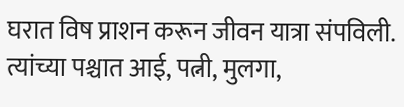घरात विष प्राशन करून जीवन यात्रा संपविली. त्यांच्या पश्चात आई, पत्नी, मुलगा,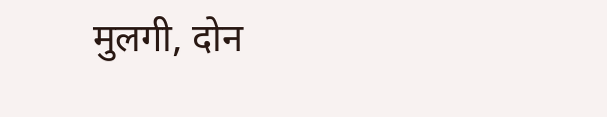मुलगी, दोन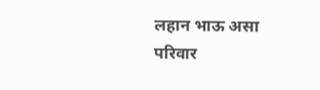लहान भाऊ असा परिवार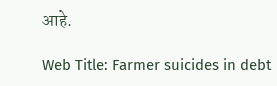आहे.

Web Title: Farmer suicides in debt